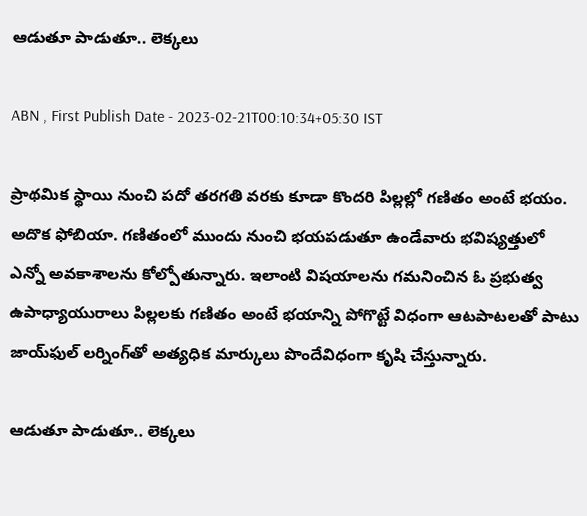ఆడుతూ పాడుతూ.. లెక్కలు

ABN , First Publish Date - 2023-02-21T00:10:34+05:30 IST

ప్రాథమిక స్థాయి నుంచి పదో తరగతి వరకు కూడా కొందరి పిల్లల్లో గణితం అంటే భయం. అదొక ఫోబియా. గణితంలో ముందు నుంచి భయపడుతూ ఉండేవారు భవిష్యత్తులో ఎన్నో అవకాశాలను కోల్పోతున్నారు. ఇలాంటి విషయాలను గమనించిన ఓ ప్రభుత్వ ఉపాధ్యాయురాలు పిల్లలకు గణితం అంటే భయాన్ని పోగొట్టే విధంగా ఆటపాటలతో పాటు జాయ్‌ఫుల్‌ లర్నింగ్‌తో అత్యధిక మార్కులు పొందేవిధంగా కృషి చేస్తున్నారు.

ఆడుతూ పాడుతూ.. లెక్కలు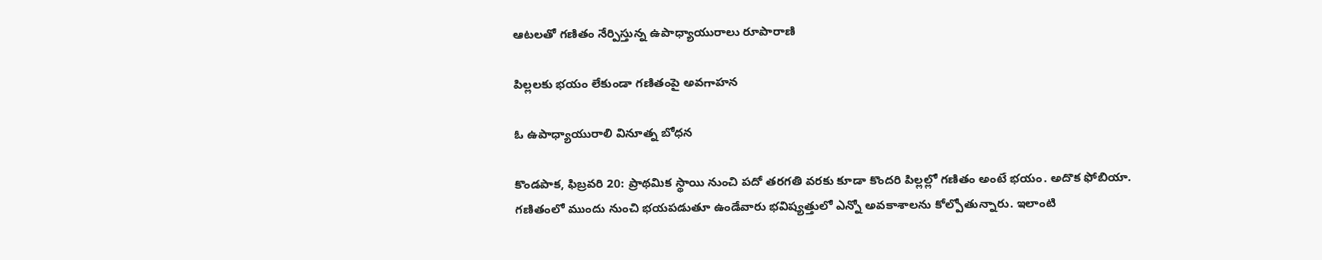ఆటలతో గణితం నేర్పిస్తున్న ఉపాధ్యాయురాలు రూపారాణి

పిల్లలకు భయం లేకుండా గణితంపై అవగాహన

ఓ ఉపాధ్యాయురాలి వినూత్న బోధన

కొండపాక, ఫిబ్రవరి 20: ప్రాథమిక స్థాయి నుంచి పదో తరగతి వరకు కూడా కొందరి పిల్లల్లో గణితం అంటే భయం. అదొక ఫోబియా. గణితంలో ముందు నుంచి భయపడుతూ ఉండేవారు భవిష్యత్తులో ఎన్నో అవకాశాలను కోల్పోతున్నారు. ఇలాంటి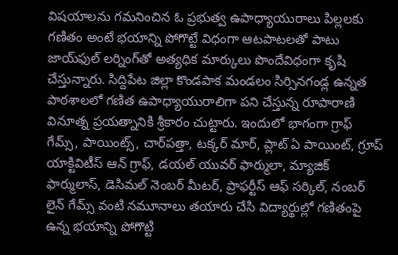విషయాలను గమనించిన ఓ ప్రభుత్వ ఉపాధ్యాయురాలు పిల్లలకు గణితం అంటే భయాన్ని పోగొట్టే విధంగా ఆటపాటలతో పాటు జాయ్‌ఫుల్‌ లర్నింగ్‌తో అత్యధిక మార్కులు పొందేవిధంగా కృషి చేస్తున్నారు. సిద్దిపేట జిల్లా కొండపాక మండలం సిర్సినగండ్ల ఉన్నత పాఠశాలలో గణిత ఉపాధ్యాయురాలిగా పని చేస్తున్న రూపారాణి వినూత్న ప్రయత్నానికి శ్రీకారం చుట్టారు. ఇందులో భాగంగా గ్రాఫ్‌ గేమ్స్‌, పాయింట్స్‌, చార్‌పత్తా, టక్కర్‌ మార్‌, ప్లాట్‌ ఏ పాయింట్‌, గ్రూప్‌ యాక్టివిటీస్‌ ఆన్‌ గ్రాఫ్‌, డయల్‌ యువర్‌ ఫార్ములా, మ్యాజిక్‌ ఫార్ములాస్‌, డెసిమల్‌ నెంబర్‌ మీటర్‌, ప్రాఫర్టీస్‌ ఆఫ్‌ సర్కిల్‌, నంబర్‌ లైన్‌ గేమ్స్‌ వంటి నమూనాలు తయారు చేసి విద్యార్థుల్లో గణితంపై ఉన్న భయాన్ని పోగొట్టి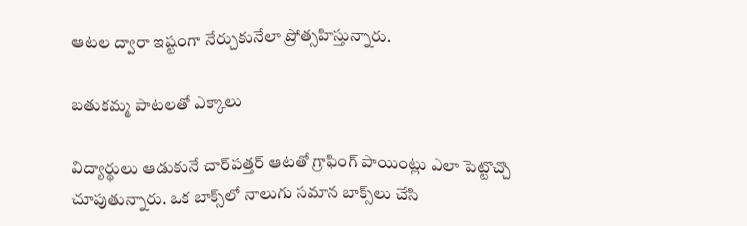ఆటల ద్వారా ఇష్టంగా నేర్చుకునేలా ప్రోత్సహిస్తున్నారు.

బతుకమ్మ పాటలతో ఎక్కాలు

విద్యార్థులు ఆడుకునే చార్‌పత్తర్‌ ఆటతో గ్రాఫింగ్‌ పాయింట్లు ఎలా పెట్టొచ్చొ చూపుతున్నారు. ఒక బాక్స్‌లో నాలుగు సమాన బాక్స్‌లు చేసి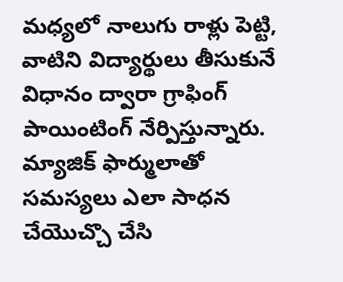మధ్యలో నాలుగు రాళ్లు పెట్టి, వాటిని విద్యార్థులు తీసుకునే విధానం ద్వారా గ్రాఫింగ్‌ పాయింటింగ్‌ నేర్పిస్తున్నారు. మ్యాజిక్‌ ఫార్ములాతో సమస్యలు ఎలా సాధన చేయొచ్చొ చేసి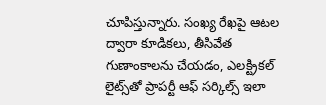చూపిస్తున్నారు. సంఖ్య రేఖపై ఆటల ద్వారా కూడికలు, తీసివేత గుణాంకాలను చేయడం, ఎలక్ట్రికల్‌ లైట్స్‌తో ప్రాపర్టీ ఆఫ్‌ సర్కిల్స్‌ ఇలా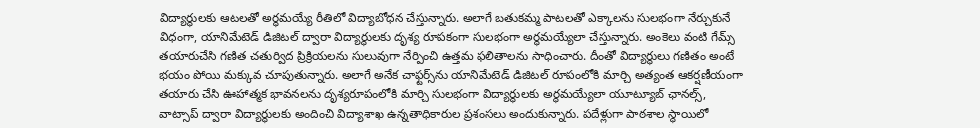విద్యార్థులకు ఆటలతో అర్ధమయ్యే రీతిలో విద్యాబోధన చేస్తున్నారు. అలాగే బతుకమ్మ పాటలతో ఎక్కాలను సులభంగా నేర్చుకునే విధంగా, యానిమేటెడ్‌ డిజిటల్‌ ద్వారా విద్యార్థులకు దృశ్య రూపకంగా సులభంగా అర్థమయ్యేలా చేస్తున్నారు. అంకెలు వంటి గేమ్స్‌ తయారుచేసి గణిత చతుర్విద ప్రిక్రియలను సులువుగా నేర్పించి ఉత్తమ ఫలితాలను సాధించారు. దీంతో విద్యార్థులు గణితం అంటే భయం పోయి మక్కువ చూపుతున్నారు. అలాగే అనేక చాఫ్టర్స్‌ను యానిమేటెడ్‌ డిజిటల్‌ రూపంలోకి మార్చి అత్యంత ఆకర్షణీయంగా తయారు చేసి ఊహాత్మక భావనలను దృశ్యరూపంలోకి మార్చి సులభంగా విద్యార్థులకు అర్థమయ్యేలా యూట్యూబ్‌ ఛానల్స్‌, వాట్సాప్‌ ద్వారా విద్యార్థులకు అందించి విద్యాశాఖ ఉన్నతాధికారుల ప్రశంసలు అందుకున్నారు. పదేళ్లుగా పాఠశాల స్థాయిలో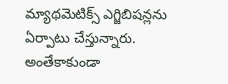మ్యాథమెటిక్స్‌ ఎగ్జిబిషన్లను ఏర్పాటు చేస్తున్నారు. అంతేకాకుండా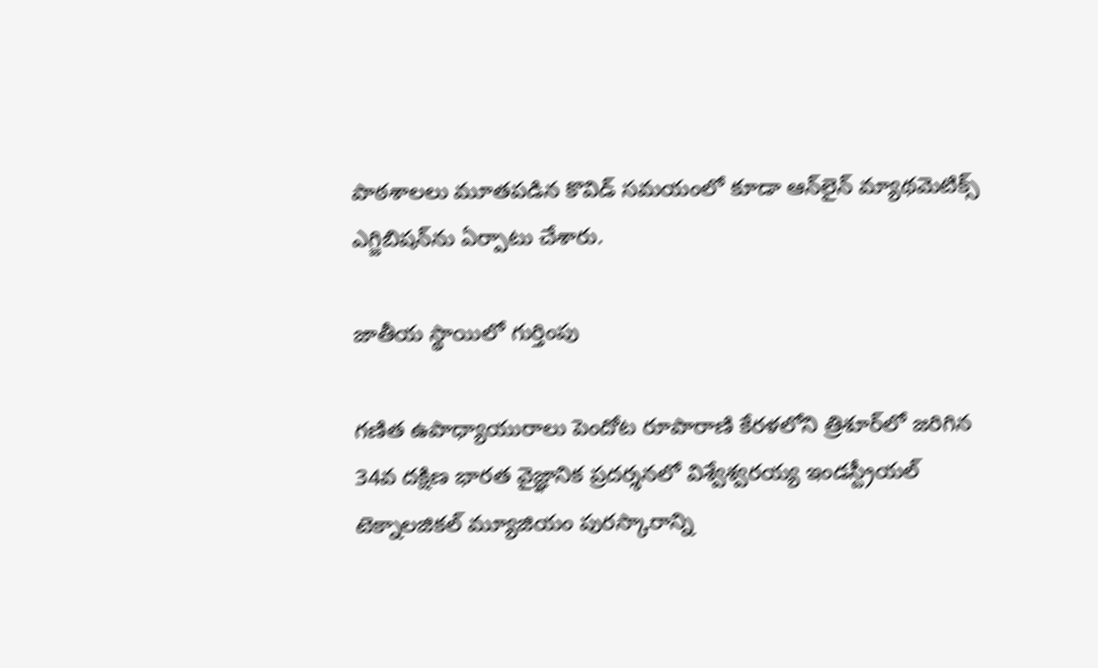పాఠశాలలు మూతపడిన కొవిడ్‌ సమయంలో కూడా ఆన్‌లైన్‌ మ్యాథమెటిక్స్‌ ఎగ్జిబిషన్‌ను ఏర్పాటు చేశారు.

జాతీయ స్థాయిలో గుర్తింపు

గణిత ఉపాధ్యాయురాలు పెందోట రూపారాణి కేరళలోని త్రిశూర్‌లో జరిగిన 34వ దక్షిణ భారత వైజ్ఞానిక ప్రదర్శనలో విశ్వేశ్వరయ్య ఇండస్ట్రీయల్‌ టెక్నాలజికల్‌ మ్యూజియం పురస్కారాన్ని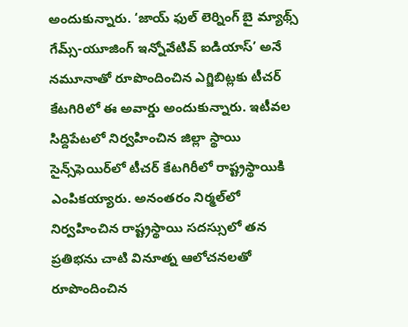అందుకున్నారు. ‘జాయ్‌ ఫుల్‌ లెర్నింగ్‌ బై మ్యాథ్స్‌ గేమ్స్‌-యూజింగ్‌ ఇన్నోవేటివ్‌ ఐడియాస్‌’ అనే నమూనాతో రూపొందించిన ఎగ్జిబిట్లకు టీచర్‌ కేటగిరిలో ఈ అవార్డు అందుకున్నారు. ఇటీవల సిద్దిపేటలో నిర్వహించిన జిల్లా స్థాయి సైన్స్‌ఫెయిర్‌లో టీచర్‌ కేటగిరీలో రాష్ట్రస్థాయికి ఎంపికయ్యారు. అనంతరం నిర్మల్‌లో నిర్వహించిన రాష్ట్రస్థాయి సదస్సులో తన ప్రతిభను చాటి వినూత్న ఆలోచనలతో రూపొందించిన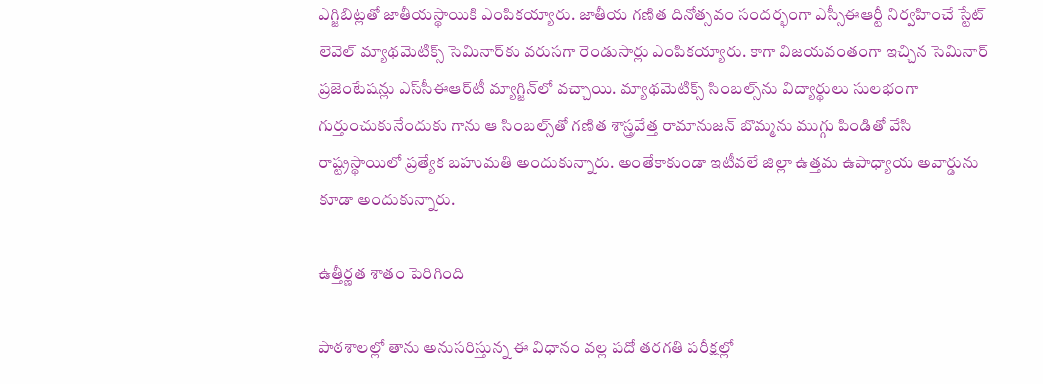ఎగ్జిబిట్లతో జాతీయస్థాయికి ఎంపికయ్యారు. జాతీయ గణిత దినోత్సవం సందర్భంగా ఎస్సీఈఆర్టీ నిర్వహించే స్టేట్‌ లెవెల్‌ మ్యాథమెటిక్స్‌ సెమినార్‌కు వరుసగా రెండుసార్లు ఎంపికయ్యారు. కాగా విజయవంతంగా ఇచ్చిన సెమినార్‌ ప్రజెంటేషన్లు ఎస్‌సీఈఆర్‌టీ మ్యాగ్జిన్‌లో వచ్చాయి. మ్యాథమెటిక్స్‌ సింబల్స్‌ను విద్యార్థులు సులభంగా గుర్తుంచుకునేందుకు గాను ఆ సింబల్స్‌తో గణిత శాస్త్రవేత్త రామానుజన్‌ బొమ్మను ముగ్గు పిండితో వేసి రాష్ట్రస్థాయిలో ప్రత్యేక బహుమతి అందుకున్నారు. అంతేకాకుండా ఇటీవలే జిల్లా ఉత్తమ ఉపాధ్యాయ అవార్డును కూడా అందుకున్నారు.

ఉత్తీర్ణత శాతం పెరిగింది

పాఠశాలల్లో తాను అనుసరిస్తున్న ఈ విధానం వల్ల పదో తరగతి పరీక్షల్లో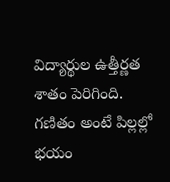విద్యార్థుల ఉత్తీర్ణత శాతం పెరిగింది. గణితం అంటే పిల్లల్లో భయం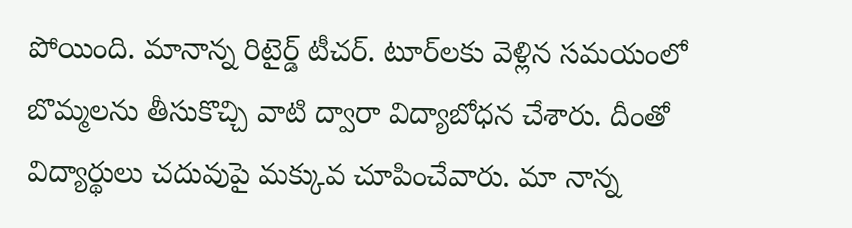పోయింది. మానాన్న రిటైర్డ్‌ టీచర్‌. టూర్‌లకు వెళ్లిన సమయంలో బొమ్మలను తీసుకొచ్చి వాటి ద్వారా విద్యాబోధన చేశారు. దీంతో విద్యార్థులు చదువుపై మక్కువ చూపించేవారు. మా నాన్న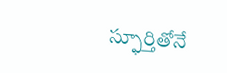స్ఫూర్తితోనే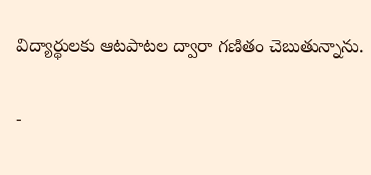విద్యార్థులకు ఆటపాటల ద్వారా గణితం చెబుతున్నాను.

-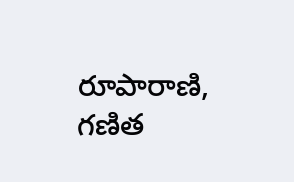రూపారాణి, గణిత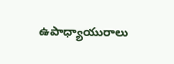ఉపాధ్యాయురాలు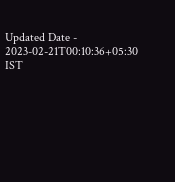Updated Date - 2023-02-21T00:10:36+05:30 IST